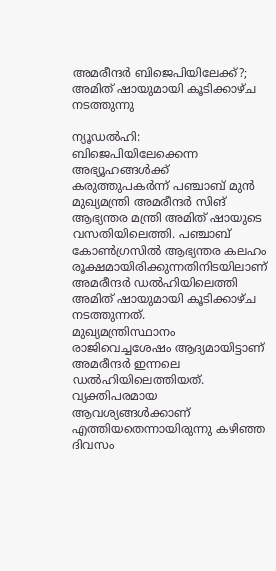അമരീന്ദർ ബിജെപിയിലേക്ക്?; അമിത് ഷായുമായി കൂടിക്കാഴ്ച നടത്തുന്നു

ന്യൂഡൽഹി: ബിജെപിയിലേക്കെന്ന അഭ്യൂഹങ്ങൾക്ക് കരുത്തുപകർന്ന് പഞ്ചാബ് മുൻ മുഖ്യമന്ത്രി അമരീന്ദർ സിങ് ആഭ്യന്തര മന്ത്രി അമിത് ഷായുടെ വസതിയിലെത്തി. പഞ്ചാബ് കോൺഗ്രസിൽ ആഭ്യന്തര കലഹം രൂക്ഷമായിരിക്കുന്നതിനിടയിലാണ് അമരീന്ദർ ഡൽഹിയിലെത്തി അമിത് ഷായുമായി കൂടിക്കാഴ്ച നടത്തുന്നത്.
മുഖ്യമന്ത്രിസ്ഥാനം രാജിവെച്ചശേഷം ആദ്യമായിട്ടാണ് അമരീന്ദർ ഇന്നലെ ഡൽഹിയിലെത്തിയത്. വ്യക്തിപരമായ ആവശ്യങ്ങൾക്കാണ് എത്തിയതെന്നായിരുന്നു കഴിഞ്ഞ ദിവസം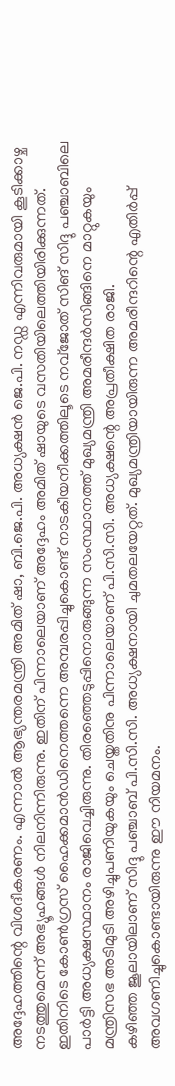അദ്ദേഹത്തിന്റെ വിശദീകരണം. എന്നാൽ ആഭ്യന്തരമന്ത്രി അമിത് ഷാ, ബി.ജെ.പി. അധ്യക്ഷൻ ജെ.പി. നഡ്ഡ എന്നിവരുമായി കൂടിക്കാഴ്ച നടത്തുമെന്ന് അഭ്യൂഹങ്ങൾ നിലനിന്നിരുന്നു. ഇതിന് പിന്നാലെയാണ് അദ്ദേഹം അമിത് ഷായുടെ വസതിയിലെത്തിയിരിക്കുന്നത്.
ഇതിനിടെ കോൺഗ്രസ് ഹൈക്കമാൻഡിനെത്തന്നെ അമ്പരപ്പിച്ചുകൊണ്ട് നാടകീയനീക്കത്തിലൂടെ നവ്ജോത് സിങ് സിദ്ദു പഞ്ചാബിലെ പാർട്ടി അധ്യക്ഷസ്ഥാനം രാജിവെച്ചിരുന്നു. തിരഞ്ഞെടുപ്പിനൊരുങ്ങുന്ന സംസ്ഥാനത്ത് മുഖ്യമന്ത്രി അമരീന്ദർസിങ്ങിനെ മാറ്റുകയും മന്ത്രിസഭ അടിമുടി അഴിച്ചുപണിയുകയും ചെയ്തതിനു പിന്നാലെയാണ് പി.സി.സി. അധ്യക്ഷന്റെ അപ്രതീക്ഷിത രാജി.
കഴിഞ്ഞ ജൂലായിലാണ് സിദ്ദു പഞ്ചാബ് പി.സി.സി. അധ്യക്ഷനായി ചുമതലയേറ്റത്. മുഖ്യമന്ത്രിയായിരുന്ന അമരീന്ദറിന്റെ എതിർപ്പ് അവഗണിച്ചുകൊണ്ടായിരുന്നു ഈ നിയമനം.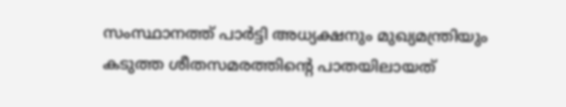സംസ്ഥാനത്ത് പാർട്ടി അധ്യക്ഷനും മുഖ്യമന്ത്രിയും കടുത്ത ശീതസമരത്തിന്റെ പാതയിലായത്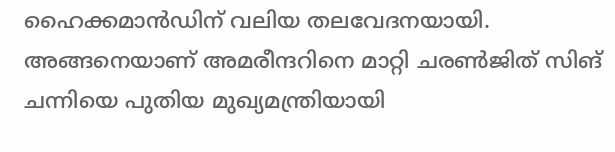ഹൈക്കമാൻഡിന് വലിയ തലവേദനയായി. അങ്ങനെയാണ് അമരീന്ദറിനെ മാറ്റി ചരൺജിത് സിങ് ചന്നിയെ പുതിയ മുഖ്യമന്ത്രിയായി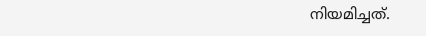നിയമിച്ചത്.